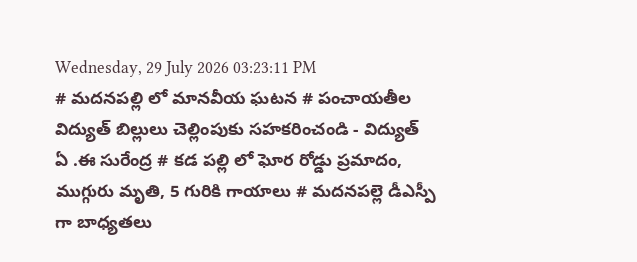Wednesday, 29 July 2026 03:23:11 PM
# మదనపల్లి లో మానవీయ ఘటన # పంచాయతీల విద్యుత్ బిల్లులు చెల్లింపుకు సహకరించండి - విద్యుత్ ఏ .ఈ సురేంద్ర # కడ పల్లి లో ఘోర రోడ్డు ప్రమాదం, ముగ్గురు మృతి, 5 గురికి గాయాలు # మదనపల్లె డీఎస్పీ గా బాధ్యతలు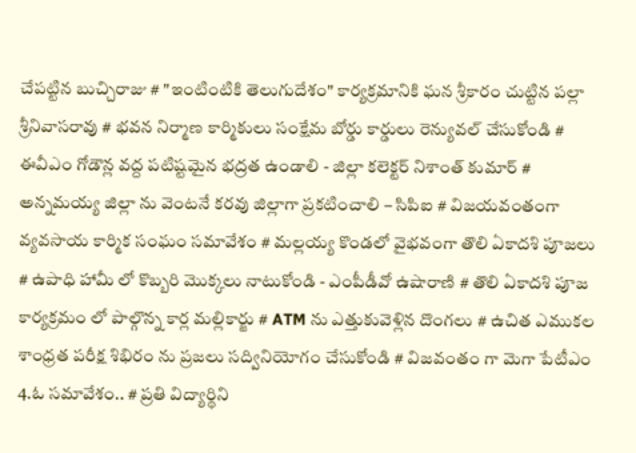చేపట్టిన బుచ్చిరాజు # "ఇంటింటికి తెలుగుదేశం" కార్యక్రమానికి ఘన శ్రీకారం చుట్టిన పల్లా శ్రీనివాసరావు # భవన నిర్మాణ కార్మికులు సంక్షేమ బోర్డు కార్డులు రెన్యువల్ చేసుకోండి # ఈవీఎం గోడౌన్ల వద్ద పటిష్టమైన భద్రత ఉండాలి - జిల్లా కలెక్టర్ నిశాంత్ కుమార్ # అన్నమయ్య జిల్లా ను వెంటనే కరవు జిల్లాగా ప్రకటించాలి – సిపిఐ # విజయవంతంగా వ్యవసాయ కార్మిక సంఘం సమావేశం # మల్లయ్య కొండలో వైభవంగా తొలి ఏకాదశి పూజలు # ఉపాధి హామీ లో కొబ్బరి మొక్కలు నాటుకోండి - ఎంపీడీవో ఉషారాణి # తొలి ఏకాదశి పూజ కార్యక్రమం లో పాల్గొన్న కార్ల మల్లికార్జు # ATM ను ఎత్తుకువెళ్లిన దొంగలు # ఉచిత ఎముకల శాంధ్రత పరీక్ష శిభిరం ను ప్రజలు సద్వినియోగం చేసుకోండి # విజవంతం గా మెగా పేటీఎం 4.ఓ సమావేశం.. # ప్రతి విద్యార్థిని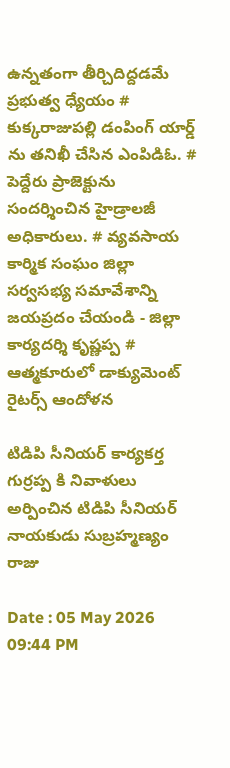ఉన్నతంగా తీర్చిదిద్దడమే ప్రభుత్వ ధ్యేయం # కుక్కరాజుపల్లి డంపింగ్ యార్డ్ ను తనిఖీ చేసిన ఎంపిడిఓ. # పెద్దేరు ప్రాజెక్టును సందర్శించిన హైడ్రాలజీ అధికారులు. # వ్యవసాయ కార్మిక సంఘం జిల్లా సర్వసభ్య సమావేశాన్ని జయప్రదం చేయండి - జిల్లా కార్యదర్శి కృష్ణప్ప # ఆత్మకూరులో డాక్యుమెంట్ రైటర్స్ ఆందోళన

టిడిపి సీనియర్ కార్యకర్త గుర్రప్ప కి నివాళులు అర్పించిన టిడిపి సీనియర్ నాయకుడు సుబ్రహ్మణ్యం రాజు

Date : 05 May 2026 09:44 PM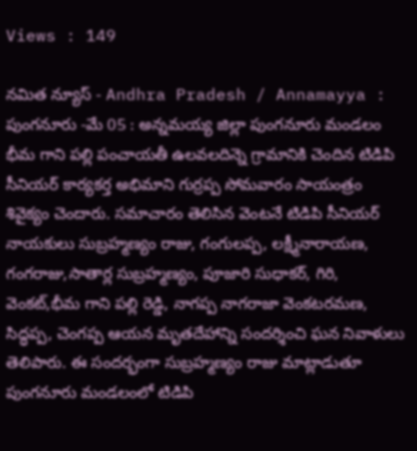Views : 149

నమిత న్యూస్ - Andhra Pradesh / Annamayya : పుంగనూరు -మే 05 : అన్నమయ్య జిల్లా పుంగనూరు మండలం భీమ గాని పల్లి పంచాయతీ ఉలవలదిన్నె గ్రామానికి చెందిన టిడిపి సీనియర్ కార్యకర్త అభిమాని గుర్రప్ప సోమవారం సాయంత్రం శివైక్యం చెందారు. సమాచారం తెలిసిన వెంటనే టిడిపి సీనియర్ నాయకులు సుబ్రహ్మణ్యం రాజు, గంగులప్ప, లక్ష్మీనారాయణ, గంగరాజు,సాతార్ల సుబ్రహ్మణ్యం, పూజారి సుధాకర్, గిరి, వెంకట్,భీమ గాని పల్లి రెడ్డి, నాగప్ప నాగరాజా వెంకటరమణ, సిద్ధప్ప, చెంగప్ప ఆయన మృతదేహాన్ని సందర్శించి ఘన నివాళులు తెలిపారు. ఈ సందర్భంగా సుబ్రహ్మణ్యం రాజు మాట్లాడుతూ పుంగనూరు మండలంలో టిడిపి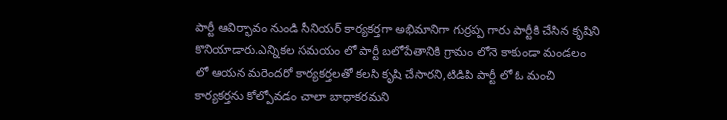పార్టీ ఆవిర్భావం నుండి సీనియర్ కార్యకర్తగా అభిమానిగా గుర్రప్ప గారు పార్టీకి చేసిన కృషిని కొనియాడారు.ఎన్నికల సమయం లో పార్టీ బలోపేతానికి గ్రామం లోనె కాకుండా మండలం లో ఆయన మరెందరో కార్యకర్తలతో కలసి కృషి చేసారని,టిడిపి పార్టీ లో ఓ మంచి కార్యకర్తను కోల్పోవడం చాలా బాధాకరమని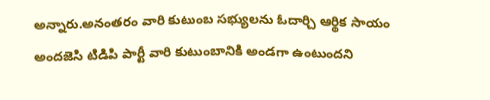అన్నారు.అనంతరం వారి కుటుంబ సభ్యులను ఓదార్చి ఆర్థిక సాయం అందజెసి టిడిపి పార్టీ వారి కుటుంబానికి అండగా ఉంటుందని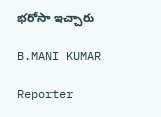భరోసా ఇచ్చారు

B.MANI KUMAR

Reporter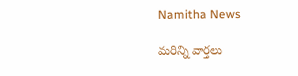Namitha News

మరిన్ని వార్తలు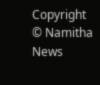Copyright © Namitha News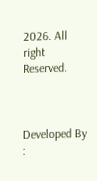2026. All right Reserved.



Developed By :